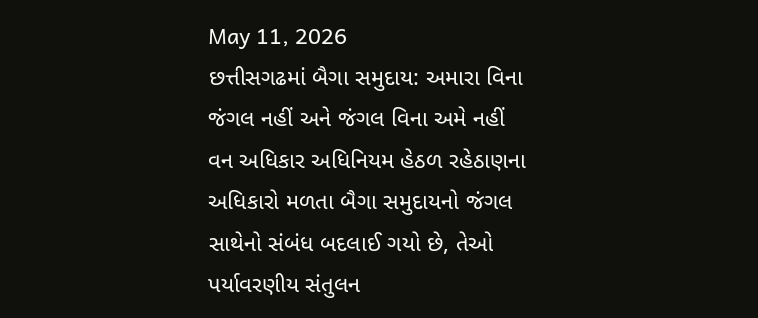May 11, 2026
છત્તીસગઢમાં બૈગા સમુદાય: અમારા વિના જંગલ નહીં અને જંગલ વિના અમે નહીં
વન અધિકાર અધિનિયમ હેઠળ રહેઠાણના અધિકારો મળતા બૈગા સમુદાયનો જંગલ સાથેનો સંબંધ બદલાઈ ગયો છે, તેઓ પર્યાવરણીય સંતુલન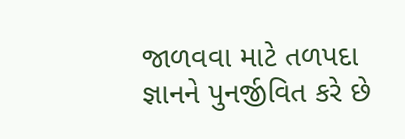જાળવવા માટે તળપદા જ્ઞાનને પુનર્જીવિત કરે છે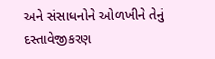અને સંસાધનોને ઓળખીને તેનું દસ્તાવેજીકરણ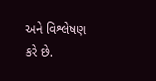અને વિશ્લેષણ કરે છે.